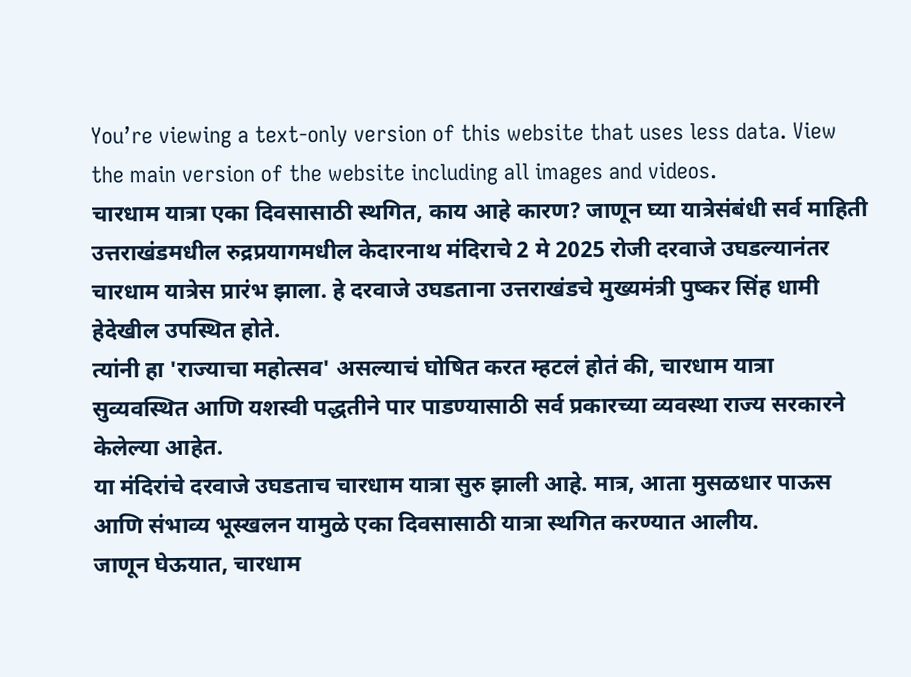You’re viewing a text-only version of this website that uses less data. View the main version of the website including all images and videos.
चारधाम यात्रा एका दिवसासाठी स्थगित, काय आहे कारण? जाणून घ्या यात्रेसंबंधी सर्व माहिती
उत्तराखंडमधील रुद्रप्रयागमधील केदारनाथ मंदिराचे 2 मे 2025 रोजी दरवाजे उघडल्यानंतर चारधाम यात्रेस प्रारंभ झाला. हे दरवाजे उघडताना उत्तराखंडचे मुख्यमंत्री पुष्कर सिंह धामी हेदेखील उपस्थित होते.
त्यांनी हा 'राज्याचा महोत्सव' असल्याचं घोषित करत म्हटलं होतं की, चारधाम यात्रा सुव्यवस्थित आणि यशस्वी पद्धतीने पार पाडण्यासाठी सर्व प्रकारच्या व्यवस्था राज्य सरकारने केलेल्या आहेत.
या मंदिरांचे दरवाजे उघडताच चारधाम यात्रा सुरु झाली आहे. मात्र, आता मुसळधार पाऊस आणि संभाव्य भूस्खलन यामुळे एका दिवसासाठी यात्रा स्थगित करण्यात आलीय.
जाणून घेऊयात, चारधाम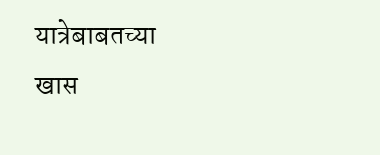यात्रेबाबतच्या खास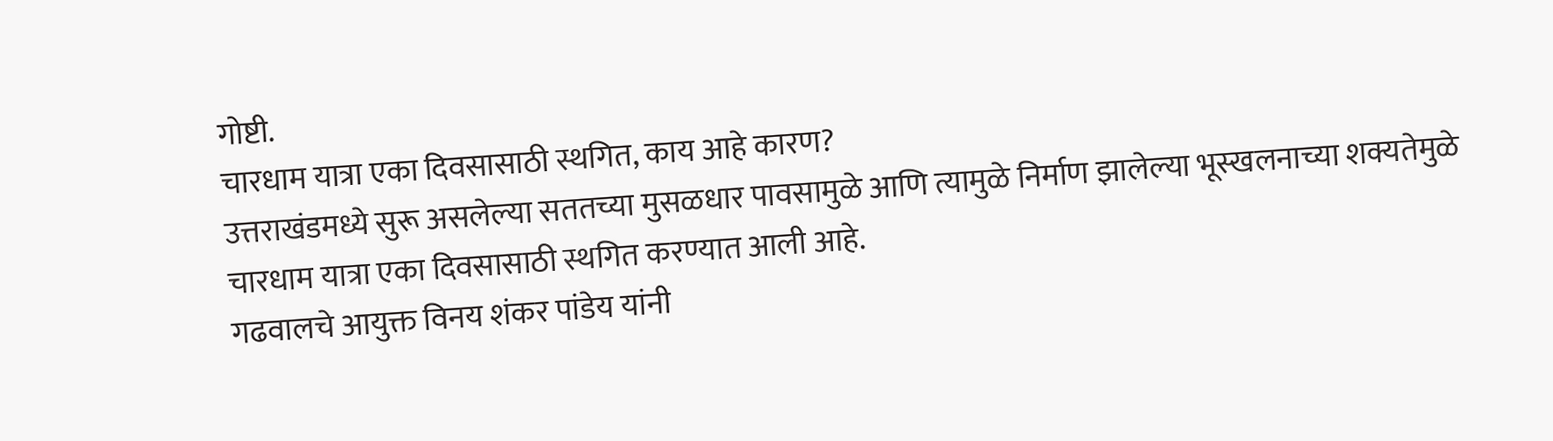गोष्टी.
चारधाम यात्रा एका दिवसासाठी स्थगित, काय आहे कारण?
उत्तराखंडमध्ये सुरू असलेल्या सततच्या मुसळधार पावसामुळे आणि त्यामुळे निर्माण झालेल्या भूस्खलनाच्या शक्यतेमुळे चारधाम यात्रा एका दिवसासाठी स्थगित करण्यात आली आहे.
गढवालचे आयुक्त विनय शंकर पांडेय यांनी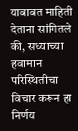याबाबत माहिती देताना सांगितले की, सध्याच्या हवामान परिस्थितीचा विचार करून हा निर्णय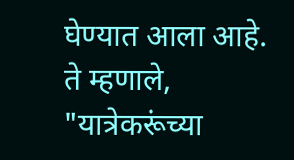घेण्यात आला आहे.
ते म्हणाले, "यात्रेकरूंच्या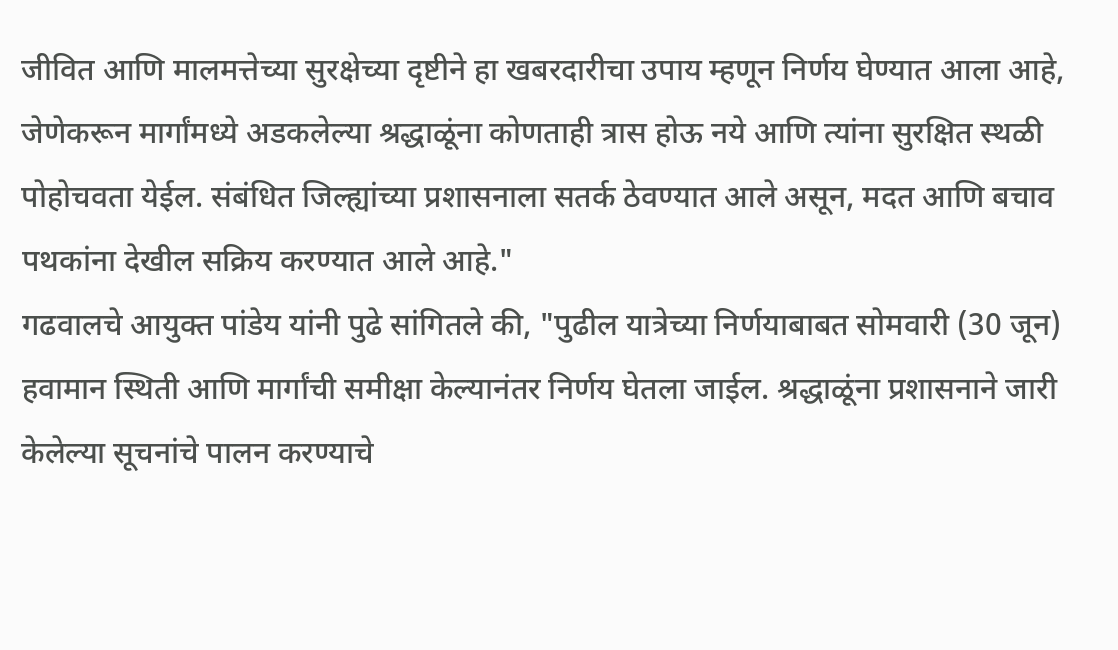जीवित आणि मालमत्तेच्या सुरक्षेच्या दृष्टीने हा खबरदारीचा उपाय म्हणून निर्णय घेण्यात आला आहे, जेणेकरून मार्गांमध्ये अडकलेल्या श्रद्धाळूंना कोणताही त्रास होऊ नये आणि त्यांना सुरक्षित स्थळी पोहोचवता येईल. संबंधित जिल्ह्यांच्या प्रशासनाला सतर्क ठेवण्यात आले असून, मदत आणि बचाव पथकांना देखील सक्रिय करण्यात आले आहे."
गढवालचे आयुक्त पांडेय यांनी पुढे सांगितले की, "पुढील यात्रेच्या निर्णयाबाबत सोमवारी (30 जून) हवामान स्थिती आणि मार्गांची समीक्षा केल्यानंतर निर्णय घेतला जाईल. श्रद्धाळूंना प्रशासनाने जारी केलेल्या सूचनांचे पालन करण्याचे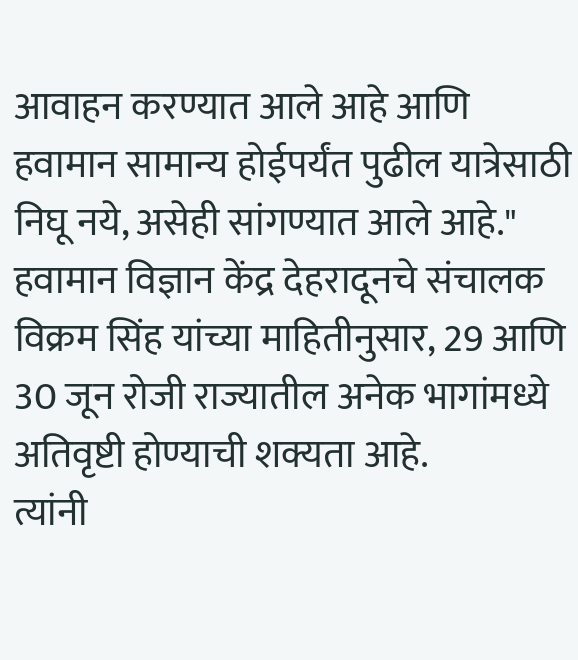आवाहन करण्यात आले आहे आणि हवामान सामान्य होईपर्यंत पुढील यात्रेसाठी निघू नये, असेही सांगण्यात आले आहे."
हवामान विज्ञान केंद्र देहरादूनचे संचालक विक्रम सिंह यांच्या माहितीनुसार, 29 आणि 30 जून रोजी राज्यातील अनेक भागांमध्ये अतिवृष्टी होण्याची शक्यता आहे.
त्यांनी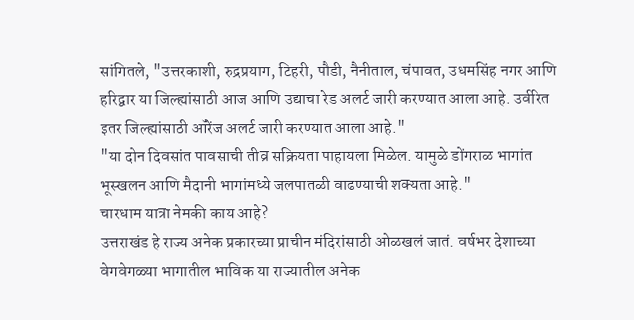सांगितले, "उत्तरकाशी, रुद्रप्रयाग, टिहरी, पौडी, नैनीताल, चंपावत, उधमसिंह नगर आणि हरिद्वार या जिल्ह्यांसाठी आज आणि उद्याचा रेड अलर्ट जारी करण्यात आला आहे. उर्वरित इतर जिल्ह्यांसाठी ऑरेंज अलर्ट जारी करण्यात आला आहे."
"या दोन दिवसांत पावसाची तीव्र सक्रियता पाहायला मिळेल. यामुळे डोंगराळ भागांत भूस्खलन आणि मैदानी भागांमध्ये जलपातळी वाढण्याची शक्यता आहे."
चारधाम यात्रा नेमकी काय आहे?
उत्तराखंड हे राज्य अनेक प्रकारच्या प्राचीन मंदिरांसाठी ओळखलं जातं. वर्षभर देशाच्या वेगवेगळ्या भागातील भाविक या राज्यातील अनेक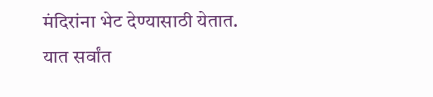मंदिरांना भेट देण्यासाठी येतात.
यात सर्वांत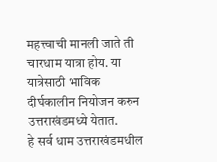महत्त्वाची मानली जाते ती चारधाम यात्रा होय. या यात्रेसाठी भाविक दीर्घकालीन नियोजन करुन उत्तराखंडमध्ये येतात.
हे सर्व धाम उत्तराखंडमधील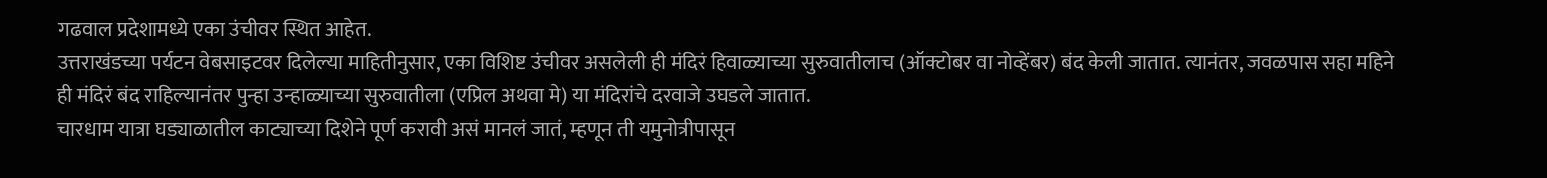गढवाल प्रदेशामध्ये एका उंचीवर स्थित आहेत.
उत्तराखंडच्या पर्यटन वेबसाइटवर दिलेल्या माहितीनुसार, एका विशिष्ट उंचीवर असलेली ही मंदिरं हिवाळ्याच्या सुरुवातीलाच (ऑक्टोबर वा नोव्हेंबर) बंद केली जातात. त्यानंतर, जवळपास सहा महिने ही मंदिरं बंद राहिल्यानंतर पुन्हा उन्हाळ्याच्या सुरुवातीला (एप्रिल अथवा मे) या मंदिरांचे दरवाजे उघडले जातात.
चारधाम यात्रा घड्याळातील काट्याच्या दिशेने पूर्ण करावी असं मानलं जातं, म्हणून ती यमुनोत्रीपासून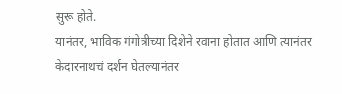सुरू होते.
यानंतर, भाविक गंगोत्रीच्या दिशेने रवाना होतात आणि त्यानंतर केदारनाथचं दर्शन घेतल्यानंतर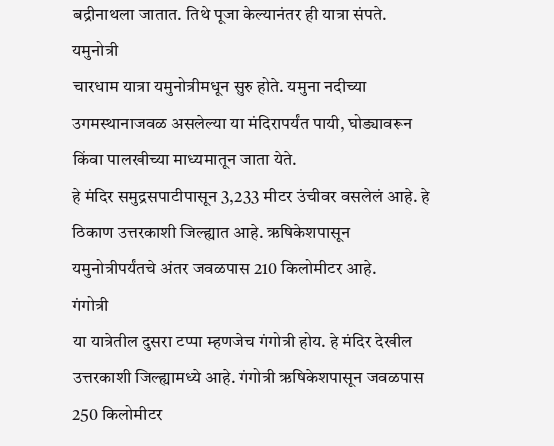बद्रीनाथला जातात. तिथे पूजा केल्यानंतर ही यात्रा संपते.
यमुनोत्री
चारधाम यात्रा यमुनोत्रीमधून सुरु होते. यमुना नदीच्या उगमस्थानाजवळ असलेल्या या मंदिरापर्यंत पायी, घोड्यावरून किंवा पालखीच्या माध्यमातून जाता येते.
हे मंदिर समुद्रसपाटीपासून 3,233 मीटर उंचीवर वसलेलं आहे. हे ठिकाण उत्तरकाशी जिल्ह्यात आहे. ऋषिकेशपासून यमुनोत्रीपर्यंतचे अंतर जवळपास 210 किलोमीटर आहे.
गंगोत्री
या यात्रेतील दुसरा टप्पा म्हणजेच गंगोत्री होय. हे मंदिर देखील उत्तरकाशी जिल्ह्यामध्ये आहे. गंगोत्री ऋषिकेशपासून जवळपास 250 किलोमीटर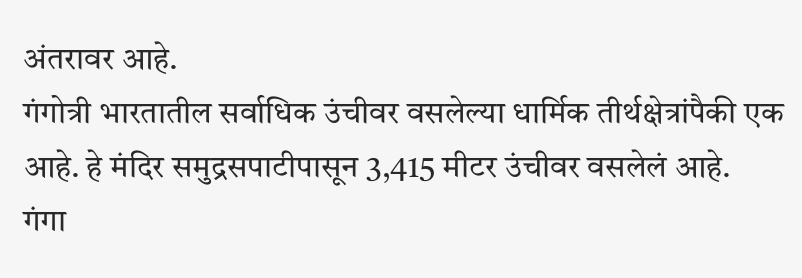अंतरावर आहे.
गंगोत्री भारतातील सर्वाधिक उंचीवर वसलेल्या धार्मिक तीर्थक्षेत्रांपैकी एक आहे. हे मंदिर समुद्रसपाटीपासून 3,415 मीटर उंचीवर वसलेलं आहे.
गंगा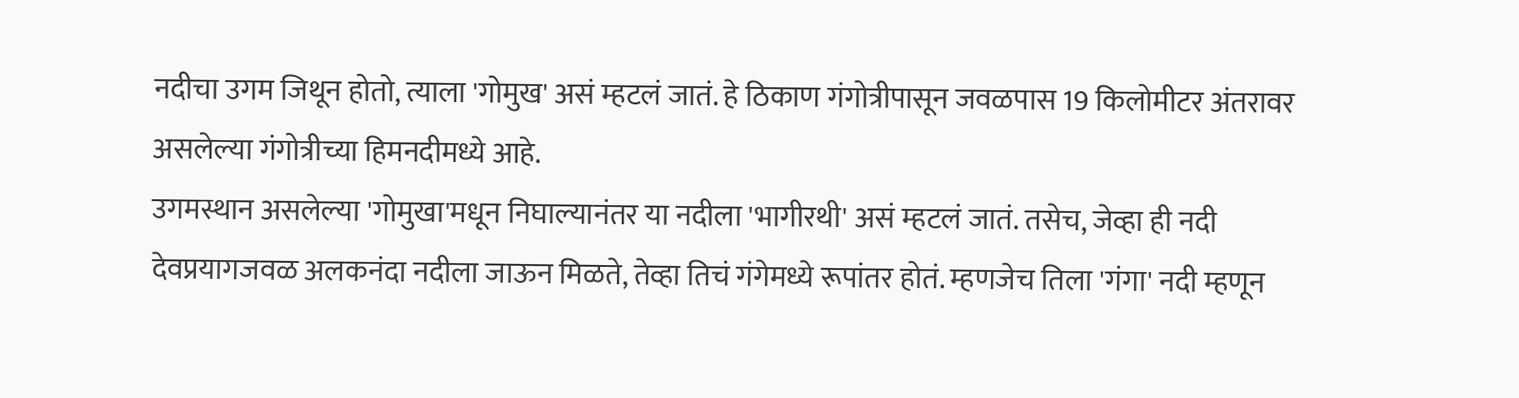नदीचा उगम जिथून होतो, त्याला 'गोमुख' असं म्हटलं जातं. हे ठिकाण गंगोत्रीपासून जवळपास 19 किलोमीटर अंतरावर असलेल्या गंगोत्रीच्या हिमनदीमध्ये आहे.
उगमस्थान असलेल्या 'गोमुखा'मधून निघाल्यानंतर या नदीला 'भागीरथी' असं म्हटलं जातं. तसेच, जेव्हा ही नदी देवप्रयागजवळ अलकनंदा नदीला जाऊन मिळते, तेव्हा तिचं गंगेमध्ये रूपांतर होतं. म्हणजेच तिला 'गंगा' नदी म्हणून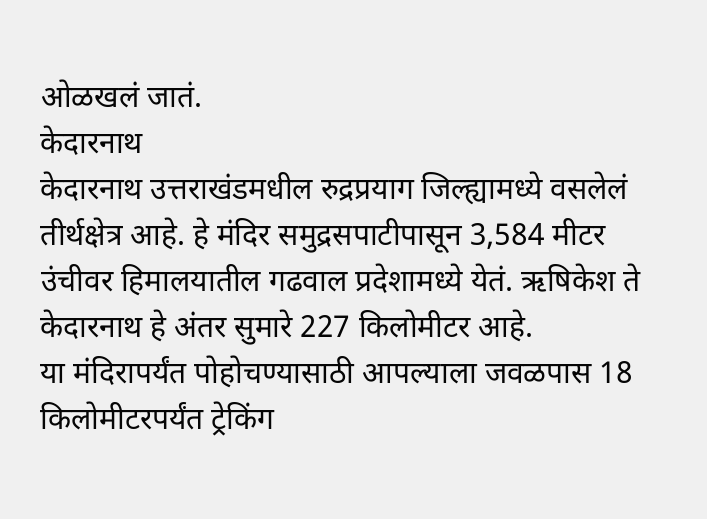ओळखलं जातं.
केदारनाथ
केदारनाथ उत्तराखंडमधील रुद्रप्रयाग जिल्ह्यामध्ये वसलेलं तीर्थक्षेत्र आहे. हे मंदिर समुद्रसपाटीपासून 3,584 मीटर उंचीवर हिमालयातील गढवाल प्रदेशामध्ये येतं. ऋषिकेश ते केदारनाथ हे अंतर सुमारे 227 किलोमीटर आहे.
या मंदिरापर्यंत पोहोचण्यासाठी आपल्याला जवळपास 18 किलोमीटरपर्यंत ट्रेकिंग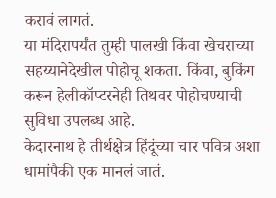करावं लागतं.
या मंदिरापर्यंत तुम्ही पालखी किंवा खेचराच्या सहय्यानेदेखील पोहोचू शकता. किंवा, बुकिंग करून हेलीकॉप्टरनेही तिथवर पोहोचण्याची सुविधा उपलब्ध आहे.
केदारनाथ हे तीर्थक्षेत्र हिंदूंच्या चार पवित्र अशा धामांपैकी एक मानलं जातं.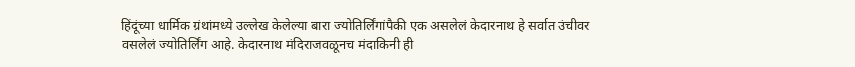हिंदूंच्या धार्मिक ग्रंथांमध्ये उल्लेख केलेल्या बारा ज्योतिर्लिंगांपैकी एक असलेलं केदारनाथ हे सर्वात उंचीवर वसलेलं ज्योतिर्लिंग आहे. केदारनाथ मंदिराजवळूनच मंदाकिनी ही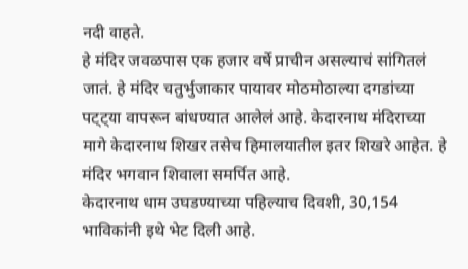नदी वाहते.
हे मंदिर जवळपास एक हजार वर्षे प्राचीन असल्याचं सांगितलं जातं. हे मंदिर चतुर्भुजाकार पायावर मोठमोठाल्या दगडांच्या पट्ट्या वापरून बांधण्यात आलेलं आहे. केदारनाथ मंदिराच्या मागे केदारनाथ शिखर तसेच हिमालयातील इतर शिखरे आहेत. हे मंदिर भगवान शिवाला समर्पित आहे.
केदारनाथ धाम उघडण्याच्या पहिल्याच दिवशी, 30,154 भाविकांनी इथे भेट दिली आहे.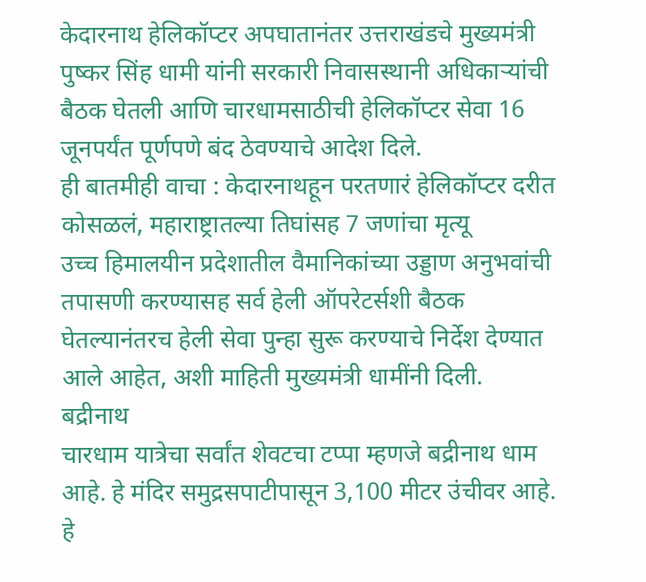केदारनाथ हेलिकॉप्टर अपघातानंतर उत्तराखंडचे मुख्यमंत्री पुष्कर सिंह धामी यांनी सरकारी निवासस्थानी अधिकाऱ्यांची बैठक घेतली आणि चारधामसाठीची हेलिकॉप्टर सेवा 16 जूनपर्यंत पूर्णपणे बंद ठेवण्याचे आदेश दिले.
ही बातमीही वाचा : केदारनाथहून परतणारं हेलिकॉप्टर दरीत कोसळलं, महाराष्ट्रातल्या तिघांसह 7 जणांचा मृत्यू
उच्च हिमालयीन प्रदेशातील वैमानिकांच्या उड्डाण अनुभवांची तपासणी करण्यासह सर्व हेली ऑपरेटर्सशी बैठक घेतल्यानंतरच हेली सेवा पुन्हा सुरू करण्याचे निर्देश देण्यात आले आहेत, अशी माहिती मुख्यमंत्री धामींनी दिली.
बद्रीनाथ
चारधाम यात्रेचा सर्वांत शेवटचा टप्पा म्हणजे बद्रीनाथ धाम आहे. हे मंदिर समुद्रसपाटीपासून 3,100 मीटर उंचीवर आहे.
हे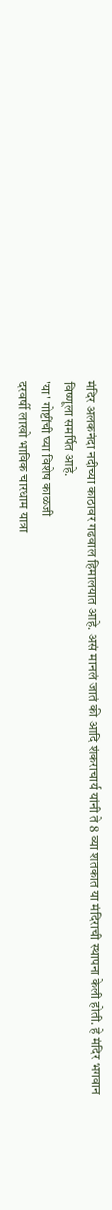मंदिर अलकनंदा नदीच्या काठावर गढवाल हिमालयात आहे. असं मानलं जातं की आदि शंकराचार्य यांनी ते 8 व्या शतकात या मंदिराची स्थापना केली होती. हे मंदिर भगवान विष्णूला समर्पित आहे.
'या' गोष्टींची घ्या विशेष काळजी
दरवर्षी लाखो भाविक चारधाम यात्रा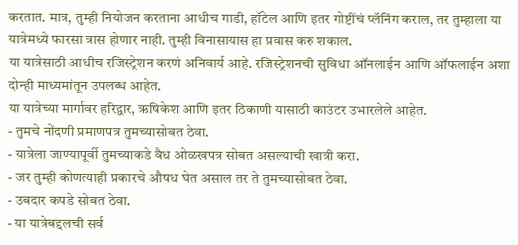करतात. मात्र, तुम्ही नियोजन करताना आधीच गाडी, हॉटेल आणि इतर गोष्टींचं प्लॅनिंग कराल, तर तुम्हाला या यात्रेमध्ये फारसा त्रास होणार नाही. तुम्ही विनासायास हा प्रवास करु शकाल.
या यात्रेसाठी आधीच रजिस्ट्रेशन करणं अनिवार्य आहे. रजिस्ट्रेशनची सुविधा ऑनलाईन आणि ऑफलाईन अशा दोन्ही माध्यमांतून उपलब्ध आहेत.
या यात्रेच्या मार्गावर हरिद्वार, ऋषिकेश आणि इतर ठिकाणी यासाठी काउंटर उभारलेले आहेत.
- तुमचे नोंदणी प्रमाणपत्र तुमच्यासोबत ठेवा.
- यात्रेला जाण्यापूर्वी तुमच्याकडे वैध ओळखपत्र सोबत असल्याची खात्री करा.
- जर तुम्ही कोणत्याही प्रकारचे औषध घेत असाल तर ते तुमच्यासोबत ठेवा.
- उबदार कपडे सोबत ठेवा.
- या यात्रेबद्दलची सर्व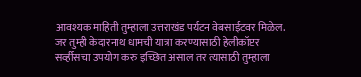आवश्यक माहिती तुम्हाला उत्तराखंड पर्यटन वेबसाईटवर मिळेल.
जर तुम्ही केदारनाथ धामची यात्रा करण्यासाठी हेलीकॉप्टर सर्व्हीसचा उपयोग करु इच्छित असाल तर त्यासाठी तुम्हाला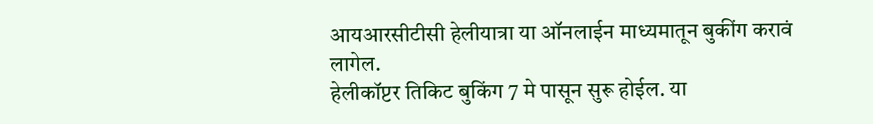आयआरसीटीसी हेलीयात्रा या ऑनलाईन माध्यमातून बुकींग करावं लागेल.
हेलीकॉप्टर तिकिट बुकिंग 7 मे पासून सुरू होईल. या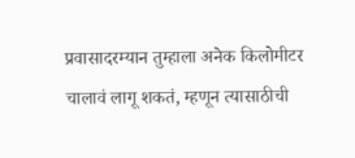प्रवासादरम्यान तुम्हाला अनेक किलोमीटर चालावं लागू शकतं, म्हणून त्यासाठीची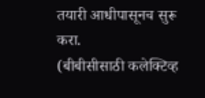तयारी आधीपासूनच सुरू करा.
(बीबीसीसाठी कलेक्टिव्ह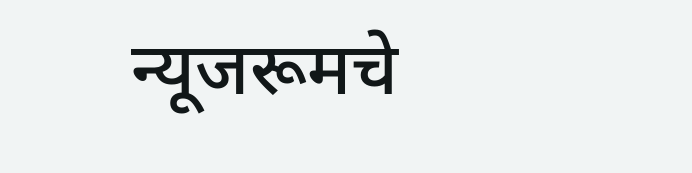न्यूजरूमचे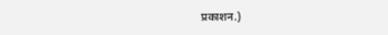प्रकाशन.)